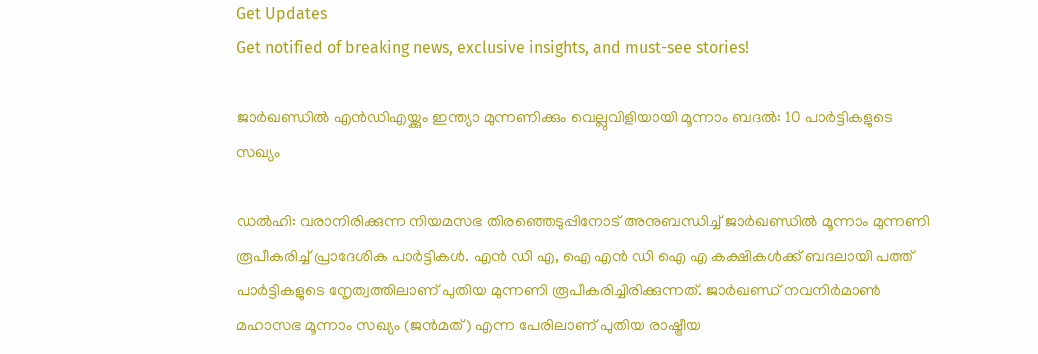Get Updates
Get notified of breaking news, exclusive insights, and must-see stories!

ജാർഖണ്ഡില്‍ എന്‍ഡിഎയ്ക്കും ഇന്ത്യാ മുന്നണിക്കും വെല്ലുവിളിയായി മൂന്നാം ബദല്‍: 10 പാർട്ടികളുടെ സഖ്യം

ഡല്‍ഹി: വരാനിരിക്കുന്ന നിയമസഭ തിരഞ്ഞെടുപ്പിനോട് അനുബന്ധിച്ച് ജാർഖണ്ഡില്‍ മൂന്നാം മുന്നണി രൂപീകരിച്ച് പ്രാദേശിക പാർട്ടികള്‍. എന്‍ ഡി എ, ഐ എന്‍ ഡി ഐ എ കക്ഷികള്‍ക്ക് ബദലായി പത്ത് പാർട്ടികളുടെ നേൃത്വത്തിലാണ് പുതിയ മുന്നണി രൂപീകരിച്ചിരിക്കുന്നത്. ജാർഖണ്ഡ് നവനിർമാൺ മഹാസഭ മൂന്നാം സഖ്യം (ജൻമത്) എന്ന പേരിലാണ് പുതിയ രാഷ്ട്രീയ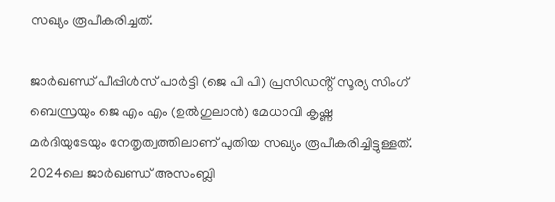സഖ്യം രൂപീകരിച്ചത്.

ജാർഖണ്ഡ് പീപ്പിൾസ് പാർട്ടി (ജെ പി പി) പ്രസിഡൻ്റ് സൂര്യ സിംഗ് ബെസ്രയും ജെ എം എം (ഉൽഗുലാൻ) മേധാവി കൃഷ്ണ മർദിയുടേയും നേതൃത്വത്തിലാണ് പുതിയ സഖ്യം രൂപീകരിച്ചിട്ടുള്ളത്. 2024ലെ ജാർഖണ്ഡ് അസംബ്ലി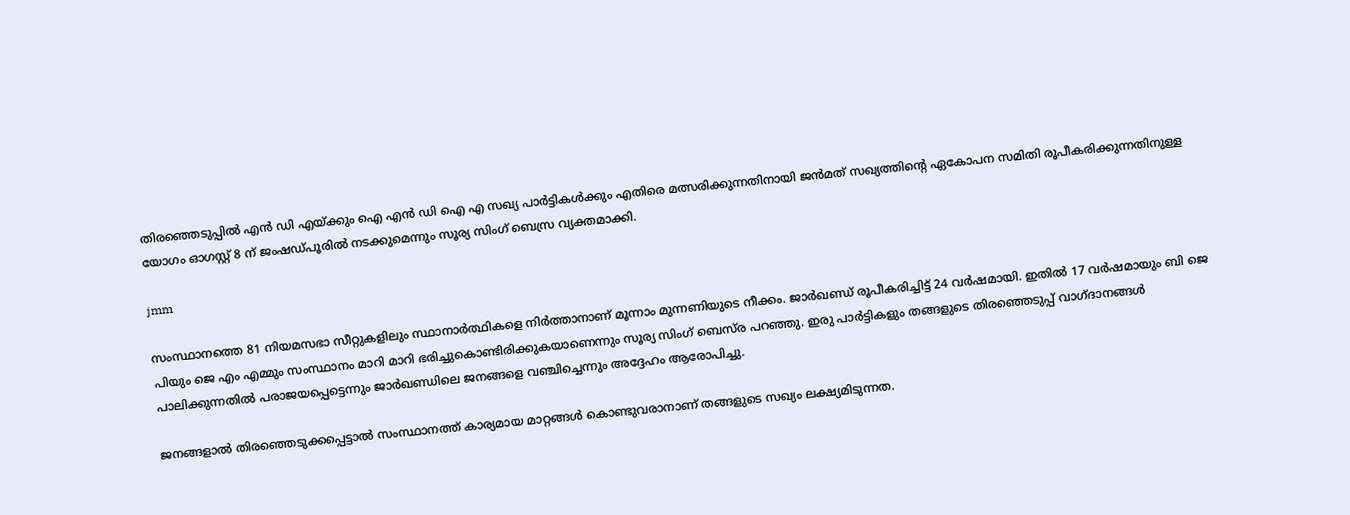തിരഞ്ഞെടുപ്പിൽ എൻ ഡി എയ്ക്കും ഐ എന്‍ ഡി ഐ എ സഖ്യ പാർട്ടികൾക്കും എതിരെ മത്സരിക്കുന്നതിനായി ജൻമത് സഖ്യത്തിൻ്റെ ഏകോപന സമിതി രൂപീകരിക്കുന്നതിനുള്ള യോഗം ഓഗസ്റ്റ് 8 ന് ജംഷഡ്പൂരിൽ നടക്കുമെന്നും സൂര്യ സിംഗ് ബെസ്ര വ്യക്തമാക്കി.

jmm

സംസ്ഥാനത്തെ 81 നിയമസഭാ സീറ്റുകളിലും സ്ഥാനാർത്ഥികളെ നിർത്താനാണ് മൂന്നാം മുന്നണിയുടെ നീക്കം. ജാർഖണ്ഡ് രൂപീകരിച്ചിട്ട് 24 വർഷമായി. ഇതില്‍ 17 വർഷമായും ബി ജെ പിയും ജെ എം എമ്മും സംസ്ഥാനം മാറി മാറി ഭരിച്ചുകൊണ്ടിരിക്കുകയാണെന്നും സൂര്യ സിംഗ് ബെസ്‌ര പറഞ്ഞു. ഇരു പാർട്ടികളും തങ്ങളുടെ തിരഞ്ഞെടുപ്പ് വാഗ്ദാനങ്ങൾ പാലിക്കുന്നതിൽ പരാജയപ്പെട്ടെന്നും ജാർഖണ്ഡിലെ ജനങ്ങളെ വഞ്ചിച്ചെന്നും അദ്ദേഹം ആരോപിച്ചു.

ജനങ്ങളാല്‍ തിരഞ്ഞെടുക്കപ്പെട്ടാൽ സംസ്ഥാനത്ത് കാര്യമായ മാറ്റങ്ങൾ കൊണ്ടുവരാനാണ് തങ്ങളുടെ സഖ്യം ലക്ഷ്യമിടുന്നത.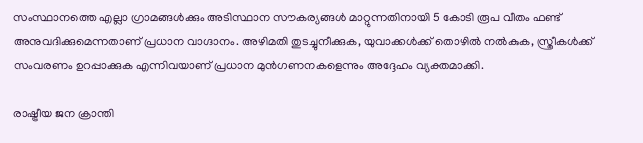സംസ്ഥാനത്തെ എല്ലാ ഗ്രാമങ്ങൾക്കും അടിസ്ഥാന സൗകര്യങ്ങൾ മാറ്റുന്നതിനായി 5 കോടി രൂപ വീതം ഫണ്ട് അനുവദിക്കുമെന്നതാണ് പ്രധാന വാഗ്ദാനം. അഴിമതി തുടച്ചുനീക്കുക, യുവാക്കൾക്ക് തൊഴിൽ നൽകുക, സ്ത്രീകൾക്ക് സംവരണം ഉറപ്പാക്കുക എന്നിവയാണ് പ്രധാന മുൻഗണനകളെന്നും അദ്ദേഹം വ്യക്തമാക്കി.

രാഷ്ട്രീയ ജന ക്രാന്തി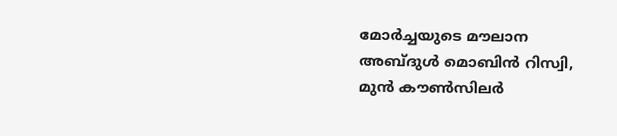മോർച്ചയുടെ മൗലാന അബ്ദുൾ മൊബിൻ റിസ്വി, മുൻ കൗൺസിലർ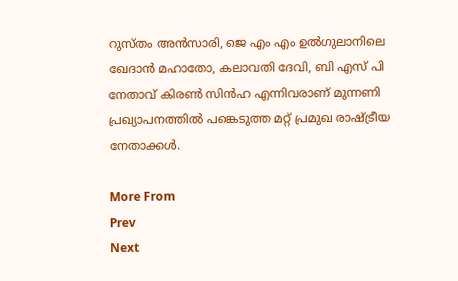റുസ്തം അൻസാരി, ജെ എം എം ഉൽഗുലാനിലെ ഖേദാൻ മഹാതോ, കലാവതി ദേവി, ബി എസ് പി നേതാവ് കിരൺ സിൻഹ എന്നിവരാണ് മുന്നണി പ്രഖ്യാപനത്തിൽ പങ്കെടുത്ത മറ്റ് പ്രമുഖ രാഷ്ട്രീയ നേതാക്കള്‍.

More From
Prev
Next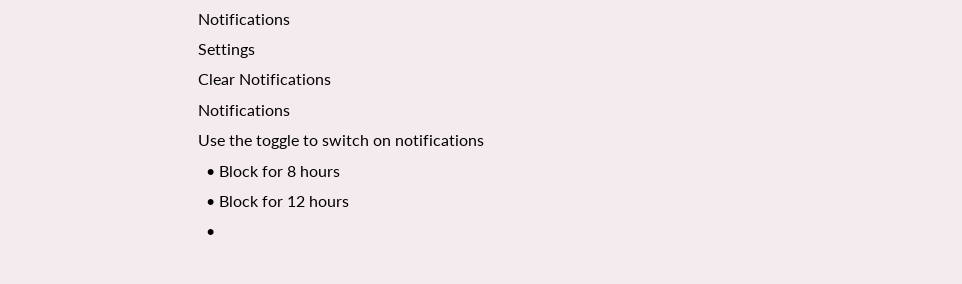Notifications
Settings
Clear Notifications
Notifications
Use the toggle to switch on notifications
  • Block for 8 hours
  • Block for 12 hours
  •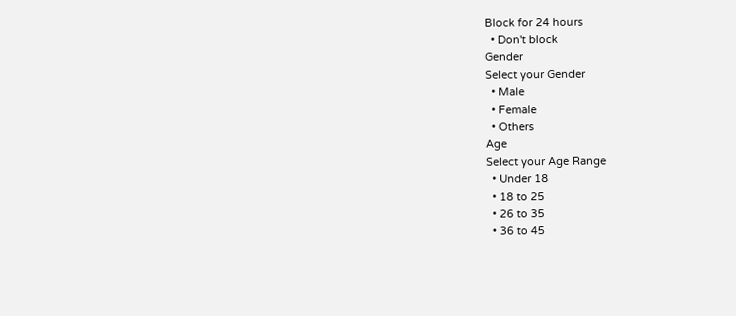Block for 24 hours
  • Don't block
Gender
Select your Gender
  • Male
  • Female
  • Others
Age
Select your Age Range
  • Under 18
  • 18 to 25
  • 26 to 35
  • 36 to 45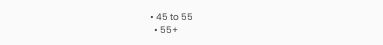• 45 to 55
  • 55+